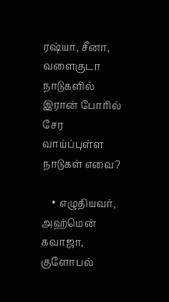ரஷ்யா, சீனா, வளைகுடா நாடுகளில் இரான் போரில் சேர வாய்ப்புள்ள நாடுகள் எவை?

    • எழுதியவர், அஹ்மென் கவாஜா, குளோபல்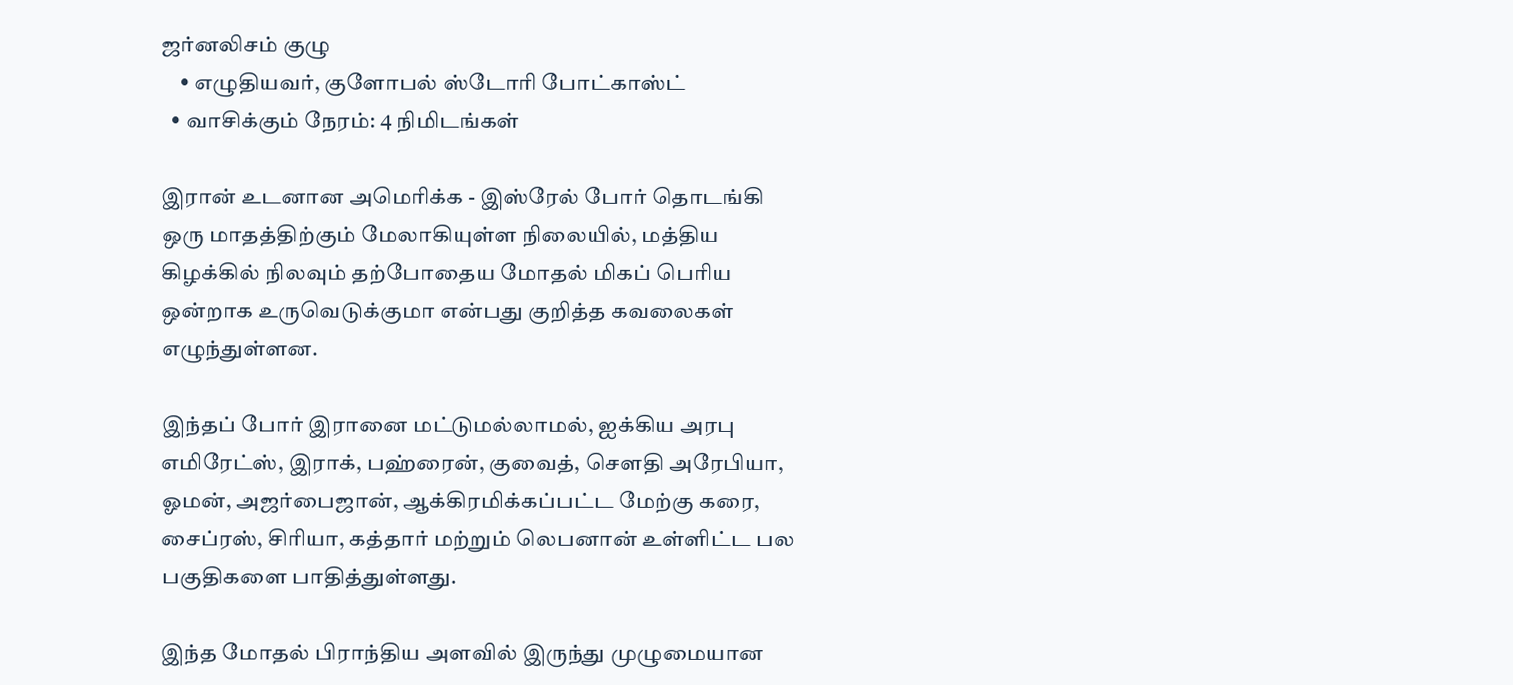ஜர்னலிசம் குழு
    • எழுதியவர், குளோபல் ஸ்டோரி போட்காஸ்ட்
  • வாசிக்கும் நேரம்: 4 நிமிடங்கள்

இரான் உடனான அமெரிக்க - இஸ்ரேல் போர் தொடங்கி ஒரு மாதத்திற்கும் மேலாகியுள்ள நிலையில், மத்திய கிழக்கில் நிலவும் தற்போதைய மோதல் மிகப் பெரிய ஒன்றாக உருவெடுக்குமா என்பது குறித்த கவலைகள் எழுந்துள்ளன.

இந்தப் போர் இரானை மட்டுமல்லாமல், ஐக்கிய அரபு எமிரேட்ஸ், இராக், பஹ்ரைன், குவைத், செளதி அரேபியா, ஓமன், அஜர்பைஜான், ஆக்கிரமிக்கப்பட்ட மேற்கு கரை, சைப்ரஸ், சிரியா, கத்தார் மற்றும் லெபனான் உள்ளிட்ட பல பகுதிகளை பாதித்துள்ளது.

இந்த மோதல் பிராந்திய அளவில் இருந்து முழுமையான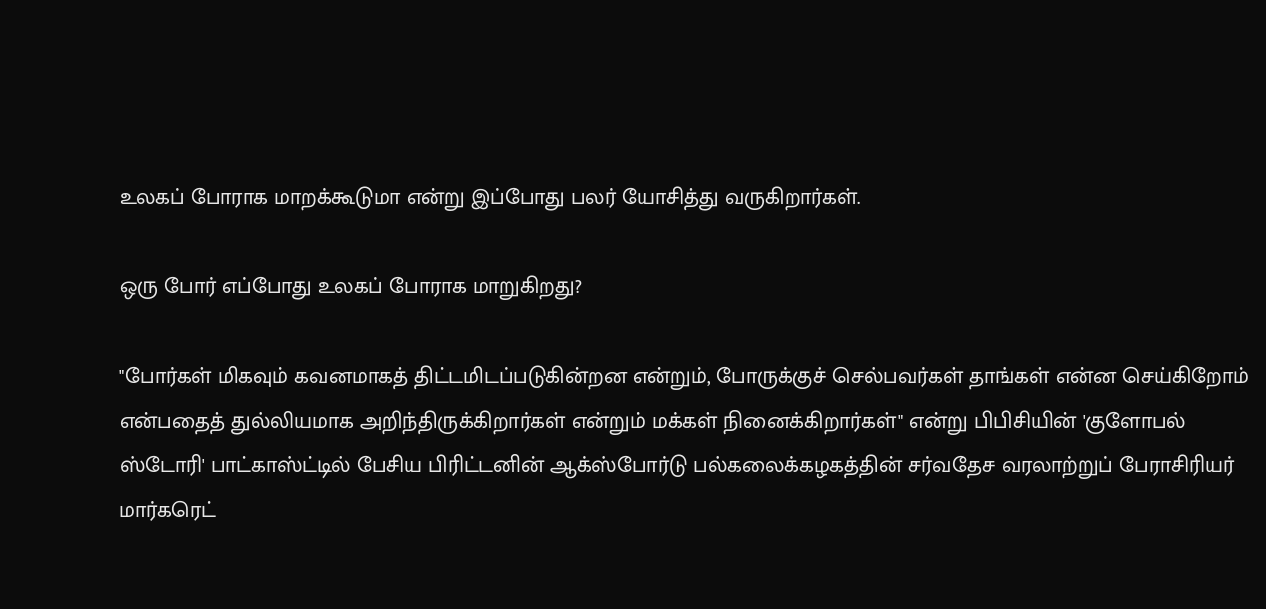உலகப் போராக மாறக்கூடுமா என்று இப்போது பலர் யோசித்து வருகிறார்கள்.

ஒரு போர் எப்போது உலகப் போராக மாறுகிறது?

"போர்கள் மிகவும் கவனமாகத் திட்டமிடப்படுகின்றன என்றும், போருக்குச் செல்பவர்கள் தாங்கள் என்ன செய்கிறோம் என்பதைத் துல்லியமாக அறிந்திருக்கிறார்கள் என்றும் மக்கள் நினைக்கிறார்கள்" என்று பிபிசியின் 'குளோபல் ஸ்டோரி' பாட்காஸ்ட்டில் பேசிய பிரிட்டனின் ஆக்ஸ்போர்டு பல்கலைக்கழகத்தின் சர்வதேச வரலாற்றுப் பேராசிரியர் மார்கரெட்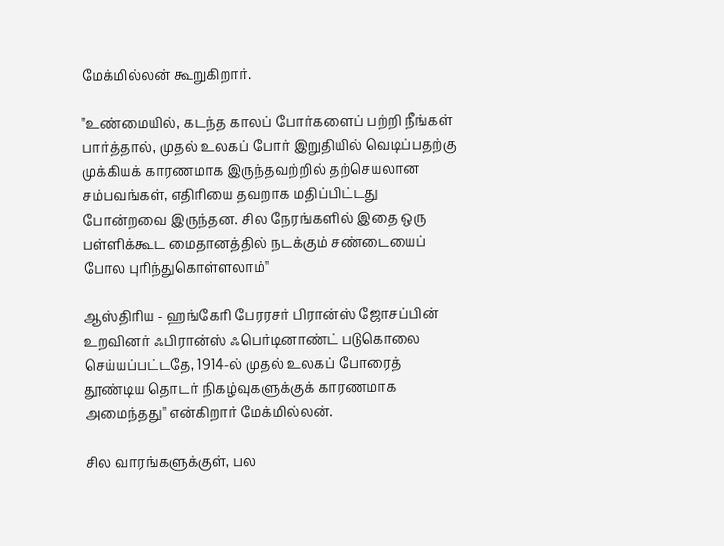மேக்மில்லன் கூறுகிறார்.

"உண்மையில், கடந்த காலப் போர்களைப் பற்றி நீங்கள் பார்த்தால், முதல் உலகப் போர் இறுதியில் வெடிப்பதற்கு முக்கியக் காரணமாக இருந்தவற்றில் தற்செயலான சம்பவங்கள், எதிரியை தவறாக மதிப்பிட்டது போன்றவை இருந்தன. சில நேரங்களில் இதை ஒரு பள்ளிக்கூட மைதானத்தில் நடக்கும் சண்டையைப் போல புரிந்துகொள்ளலாம்''

ஆஸ்திரிய - ஹங்கேரி பேரரசர் பிரான்ஸ் ஜோசப்பின் உறவினர் ஃபிரான்ஸ் ஃபெர்டினாண்ட் படுகொலை செய்யப்பட்டதே, 1914-ல் முதல் உலகப் போரைத் தூண்டிய தொடர் நிகழ்வுகளுக்குக் காரணமாக அமைந்தது'' என்கிறார் மேக்மில்லன்.

சில வாரங்களுக்குள், பல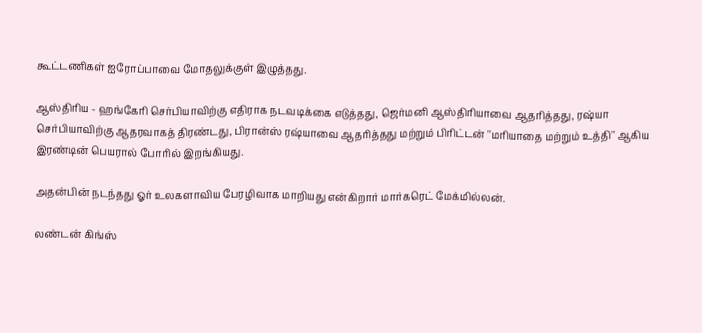கூட்டணிகள் ஐரோப்பாவை மோதலுக்குள் இழுத்தது.

ஆஸ்திரிய - ஹங்கேரி செர்பியாவிற்கு எதிராக நடவடிக்கை எடுத்தது, ஜெர்மனி ஆஸ்திரியாவை ஆதரித்தது, ரஷ்யா செர்பியாவிற்கு ஆதரவாகத் திரண்டது, பிரான்ஸ் ரஷ்யாவை ஆதரித்தது மற்றும் பிரிட்டன் ''மரியாதை மற்றும் உத்தி'' ஆகிய இரண்டின் பெயரால் போரில் இறங்கியது.

அதன்பின் நடந்தது ஓர் உலகளாவிய பேரழிவாக மாறியது என்கிறார் மார்கரெட் மேக்மில்லன்.

லண்டன் கிங்ஸ்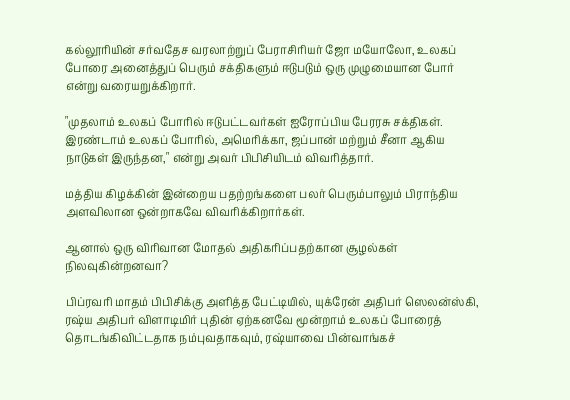கல்லூரியின் சர்வதேச வரலாற்றுப் பேராசிரியர் ஜோ மயோலோ, உலகப் போரை அனைத்துப் பெரும் சக்திகளும் ஈடுபடும் ஒரு முழுமையான போர் என்று வரையறுக்கிறார்.

"முதலாம் உலகப் போரில் ஈடுபட்டவர்கள் ஐரோப்பிய பேரரசு சக்திகள். இரண்டாம் உலகப் போரில், அமெரிக்கா, ஜப்பான் மற்றும் சீனா ஆகிய நாடுகள் இருந்தன," என்று அவர் பிபிசியிடம் விவரித்தார்.

மத்திய கிழக்கின் இன்றைய பதற்றங்களை பலர் பெரும்பாலும் பிராந்திய அளவிலான ஒன்றாகவே விவரிக்கிறார்கள்.

ஆனால் ஒரு விரிவான மோதல் அதிகரிப்பதற்கான சூழல்கள் நிலவுகின்றனவா?

பிப்ரவரி மாதம் பிபிசிக்கு அளித்த பேட்டியில், யுக்ரேன் அதிபர் ஸெலன்ஸ்கி, ரஷ்ய அதிபர் விளாடிமிர் புதின் ஏற்கனவே மூன்றாம் உலகப் போரைத் தொடங்கிவிட்டதாக நம்புவதாகவும், ரஷ்யாவை பின்வாங்கச்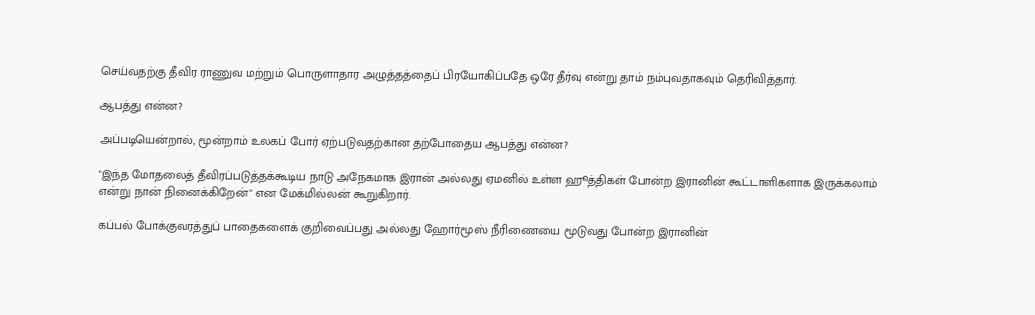செய்வதற்கு தீவிர ராணுவ மற்றும் பொருளாதார அழுத்தத்தைப் பிரயோகிப்பதே ஒரே தீர்வு என்று தாம் நம்புவதாகவும் தெரிவித்தார்.

ஆபத்து என்ன?

அப்படியென்றால், மூன்றாம் உலகப் போர் ஏற்படுவதற்கான தற்போதைய ஆபத்து என்ன?

"இந்த மோதலைத் தீவிரப்படுத்தக்கூடிய நாடு அநேகமாக இரான் அல்லது ஏமனில் உள்ள ஹூத்திகள் போன்ற இரானின் கூட்டாளிகளாக இருக்கலாம் என்று நான் நினைக்கிறேன்" என மேக்மில்லன் கூறுகிறார்.

கப்பல் போக்குவரத்துப் பாதைகளைக் குறிவைப்பது அல்லது ஹோர்மூஸ் நீரிணையை மூடுவது போன்ற இரானின்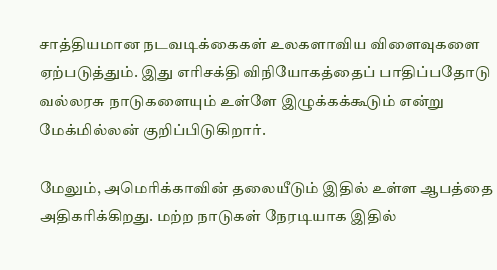சாத்தியமான நடவடிக்கைகள் உலகளாவிய விளைவுகளை ஏற்படுத்தும். இது எரிசக்தி விநியோகத்தைப் பாதிப்பதோடு வல்லரசு நாடுகளையும் உள்ளே இழுக்கக்கூடும் என்று மேக்மில்லன் குறிப்பிடுகிறார்.

மேலும், அமெரிக்காவின் தலையீடும் இதில் உள்ள ஆபத்தை அதிகரிக்கிறது. மற்ற நாடுகள் நேரடியாக இதில்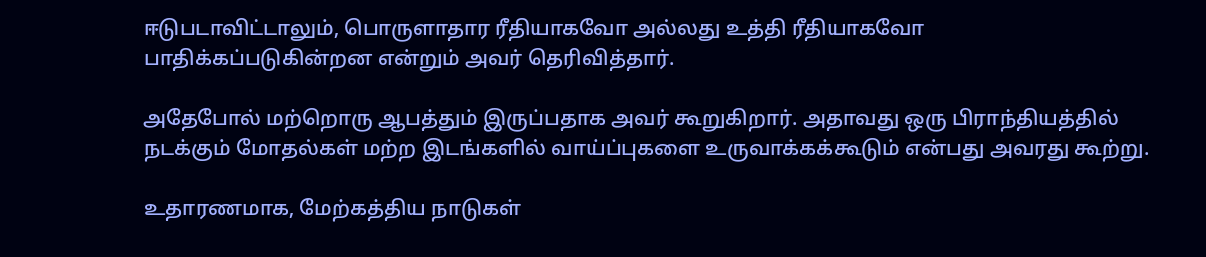ஈடுபடாவிட்டாலும், பொருளாதார ரீதியாகவோ அல்லது உத்தி ரீதியாகவோ பாதிக்கப்படுகின்றன என்றும் அவர் தெரிவித்தார்.

அதேபோல் மற்றொரு ஆபத்தும் இருப்பதாக அவர் கூறுகிறார். அதாவது ஒரு பிராந்தியத்தில் நடக்கும் மோதல்கள் மற்ற இடங்களில் வாய்ப்புகளை உருவாக்கக்கூடும் என்பது அவரது கூற்று.

உதாரணமாக, மேற்கத்திய நாடுகள்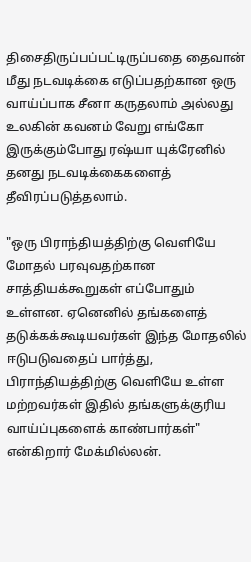திசைதிருப்பப்பட்டிருப்பதை தைவான் மீது நடவடிக்கை எடுப்பதற்கான ஒரு வாய்ப்பாக சீனா கருதலாம் அல்லது உலகின் கவனம் வேறு எங்கோ இருக்கும்போது ரஷ்யா யுக்ரேனில் தனது நடவடிக்கைகளைத் தீவிரப்படுத்தலாம்.

"ஒரு பிராந்தியத்திற்கு வெளியே மோதல் பரவுவதற்கான சாத்தியக்கூறுகள் எப்போதும் உள்ளன. ஏனெனில் தங்களைத் தடுக்கக்கூடியவர்கள் இந்த மோதலில் ஈடுபடுவதைப் பார்த்து, பிராந்தியத்திற்கு வெளியே உள்ள மற்றவர்கள் இதில் தங்களுக்குரிய வாய்ப்புகளைக் காண்பார்கள்" என்கிறார் மேக்மில்லன்.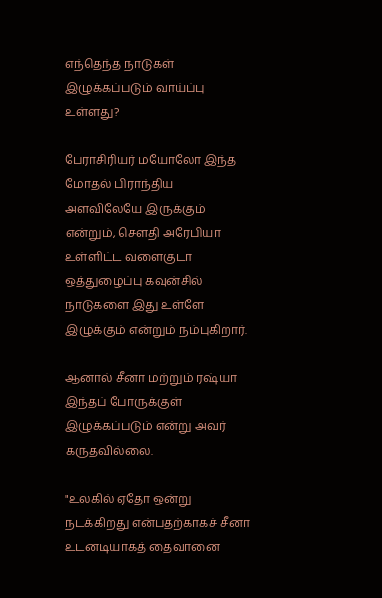எந்தெந்த நாடுகள் இழுக்கப்படும் வாய்ப்பு உள்ளது?

பேராசிரியர் மயோலோ இந்த மோதல் பிராந்திய அளவிலேயே இருக்கும் என்றும், செளதி அரேபியா உள்ளிட்ட வளைகுடா ஒத்துழைப்பு கவுன்சில் நாடுகளை இது உள்ளே இழுக்கும் என்றும் நம்புகிறார்.

ஆனால் சீனா மற்றும் ரஷ்யா இந்தப் போருக்குள் இழுக்கப்படும் என்று அவர் கருதவில்லை.

"உலகில் ஏதோ ஒன்று நடக்கிறது என்பதற்காகச் சீனா உடனடியாகத் தைவானை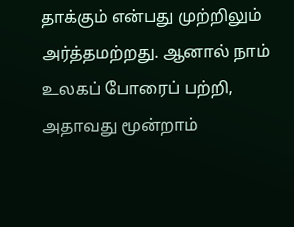தாக்கும் என்பது முற்றிலும் அர்த்தமற்றது. ஆனால் நாம் உலகப் போரைப் பற்றி, அதாவது மூன்றாம்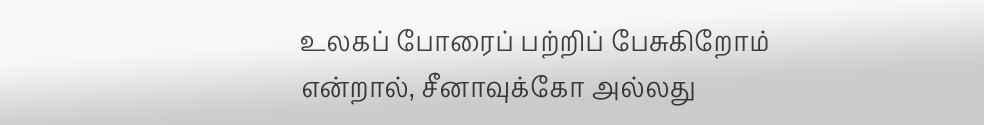உலகப் போரைப் பற்றிப் பேசுகிறோம் என்றால், சீனாவுக்கோ அல்லது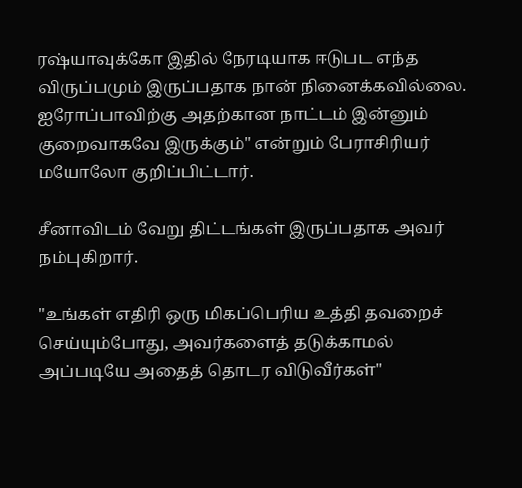ரஷ்யாவுக்கோ இதில் நேரடியாக ஈடுபட எந்த விருப்பமும் இருப்பதாக நான் நினைக்கவில்லை. ஐரோப்பாவிற்கு அதற்கான நாட்டம் இன்னும் குறைவாகவே இருக்கும்" என்றும் பேராசிரியர் மயோலோ குறிப்பிட்டார்.

சீனாவிடம் வேறு திட்டங்கள் இருப்பதாக அவர் நம்புகிறார்.

"உங்கள் எதிரி ஒரு மிகப்பெரிய உத்தி தவறைச் செய்யும்போது, அவர்களைத் தடுக்காமல் அப்படியே அதைத் தொடர விடுவீர்கள்"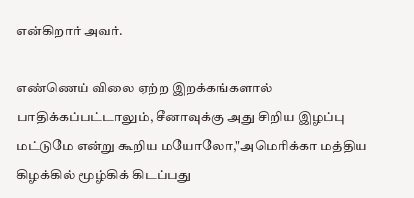என்கிறார் அவர்.

எண்ணெய் விலை ஏற்ற இறக்கங்களால் பாதிக்கப்பட்டாலும், சீனாவுக்கு அது சிறிய இழப்பு மட்டுமே என்று கூறிய மயோலோ,"அமெரிக்கா மத்திய கிழக்கில் மூழ்கிக் கிடப்பது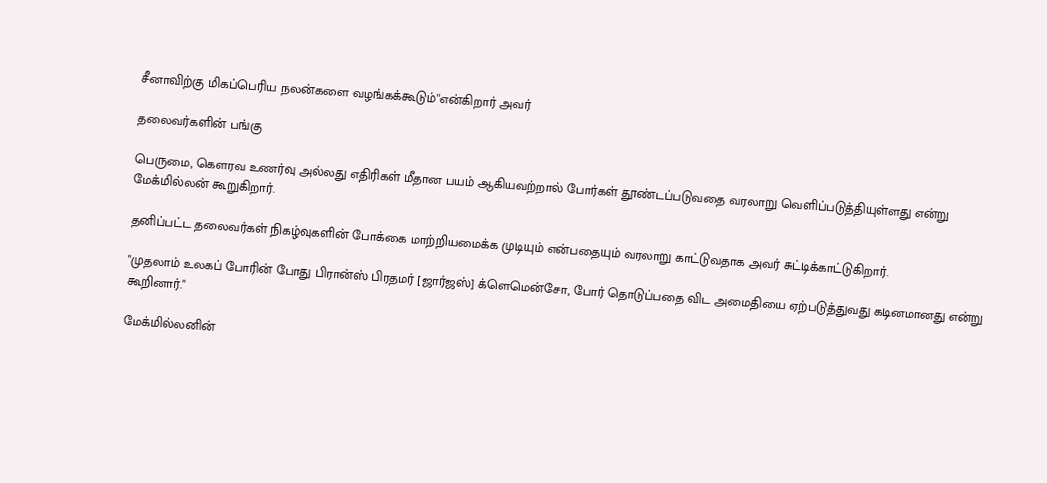சீனாவிற்கு மிகப்பெரிய நலன்களை வழங்கக்கூடும்''என்கிறார் அவர்

தலைவர்களின் பங்கு

பெருமை, கௌரவ உணர்வு அல்லது எதிரிகள் மீதான பயம் ஆகியவற்றால் போர்கள் தூண்டப்படுவதை வரலாறு வெளிப்படுத்தியுள்ளது என்று மேக்மில்லன் கூறுகிறார்.

தனிப்பட்ட தலைவர்கள் நிகழ்வுகளின் போக்கை மாற்றியமைக்க முடியும் என்பதையும் வரலாறு காட்டுவதாக அவர் சுட்டிக்காட்டுகிறார்.

"முதலாம் உலகப் போரின் போது பிரான்ஸ் பிரதமர் [ஜார்ஜஸ்] க்ளெமென்சோ, போர் தொடுப்பதை விட அமைதியை ஏற்படுத்துவது கடினமானது என்று கூறினார்."

மேக்மில்லனின்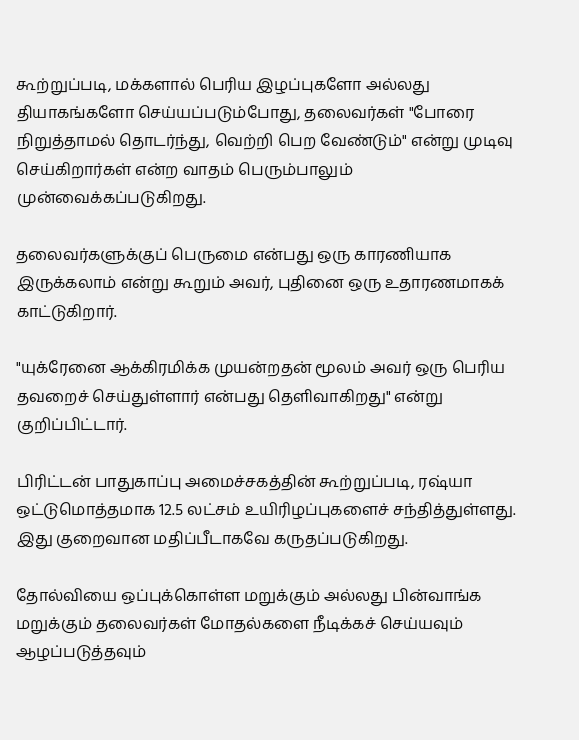கூற்றுப்படி, மக்களால் பெரிய இழப்புகளோ அல்லது தியாகங்களோ செய்யப்படும்போது, தலைவர்கள் "போரை நிறுத்தாமல் தொடர்ந்து, வெற்றி பெற வேண்டும்" என்று முடிவு செய்கிறார்கள் என்ற வாதம் பெரும்பாலும் முன்வைக்கப்படுகிறது.

தலைவர்களுக்குப் பெருமை என்பது ஒரு காரணியாக இருக்கலாம் என்று கூறும் அவர், புதினை ஒரு உதாரணமாகக் காட்டுகிறார்.

"யுக்ரேனை ஆக்கிரமிக்க முயன்றதன் மூலம் அவர் ஒரு பெரிய தவறைச் செய்துள்ளார் என்பது தெளிவாகிறது" என்று குறிப்பிட்டார்.

பிரிட்டன் பாதுகாப்பு அமைச்சகத்தின் கூற்றுப்படி, ரஷ்யா ஒட்டுமொத்தமாக 12.5 லட்சம் உயிரிழப்புகளைச் சந்தித்துள்ளது. இது குறைவான மதிப்பீடாகவே கருதப்படுகிறது.

தோல்வியை ஒப்புக்கொள்ள மறுக்கும் அல்லது பின்வாங்க மறுக்கும் தலைவர்கள் மோதல்களை நீடிக்கச் செய்யவும் ஆழப்படுத்தவும்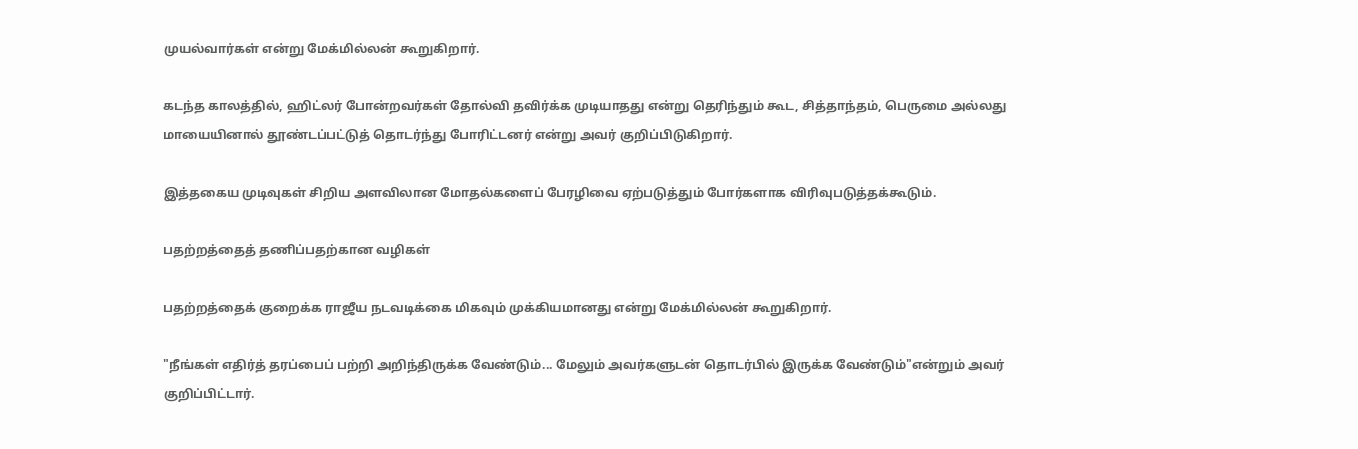முயல்வார்கள் என்று மேக்மில்லன் கூறுகிறார்.

கடந்த காலத்தில், ஹிட்லர் போன்றவர்கள் தோல்வி தவிர்க்க முடியாதது என்று தெரிந்தும் கூட, சித்தாந்தம், பெருமை அல்லது மாயையினால் தூண்டப்பட்டுத் தொடர்ந்து போரிட்டனர் என்று அவர் குறிப்பிடுகிறார்.

இத்தகைய முடிவுகள் சிறிய அளவிலான மோதல்களைப் பேரழிவை ஏற்படுத்தும் போர்களாக விரிவுபடுத்தக்கூடும்.

பதற்றத்தைத் தணிப்பதற்கான வழிகள்

பதற்றத்தைக் குறைக்க ராஜீய நடவடிக்கை மிகவும் முக்கியமானது என்று மேக்மில்லன் கூறுகிறார்.

"நீங்கள் எதிர்த் தரப்பைப் பற்றி அறிந்திருக்க வேண்டும்... மேலும் அவர்களுடன் தொடர்பில் இருக்க வேண்டும்"என்றும் அவர் குறிப்பிட்டார்.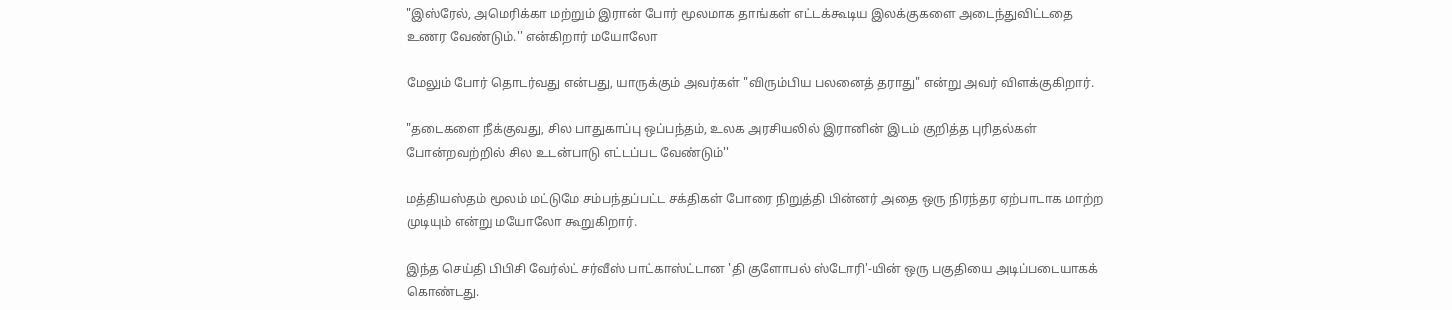"இஸ்ரேல், அமெரிக்கா மற்றும் இரான் போர் மூலமாக தாங்கள் எட்டக்கூடிய இலக்குகளை அடைந்துவிட்டதை உணர வேண்டும்.'' என்கிறார் மயோலோ

மேலும் போர் தொடர்வது என்பது, யாருக்கும் அவர்கள் "விரும்பிய பலனைத் தராது" என்று அவர் விளக்குகிறார்.

"தடைகளை நீக்குவது, சில பாதுகாப்பு ஒப்பந்தம், உலக அரசியலில் இரானின் இடம் குறித்த புரிதல்கள் போன்றவற்றில் சில உடன்பாடு எட்டப்பட வேண்டும்''

மத்தியஸ்தம் மூலம் மட்டுமே சம்பந்தப்பட்ட சக்திகள் போரை நிறுத்தி பின்னர் அதை ஒரு நிரந்தர ஏற்பாடாக மாற்ற முடியும் என்று மயோலோ கூறுகிறார்.

இந்த செய்தி பிபிசி வேர்ல்ட் சர்வீஸ் பாட்காஸ்ட்டான 'தி குளோபல் ஸ்டோரி'-யின் ஒரு பகுதியை அடிப்படையாகக் கொண்டது.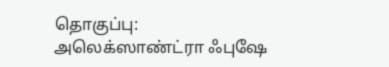தொகுப்பு: அலெக்ஸாண்ட்ரா ஃபுஷே